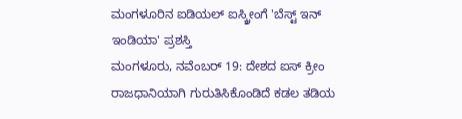ಮಂಗಳೂರಿನ ಐಡಿಯಲ್ ಐಸ್ಕ್ರೀಂಗೆ 'ಬೆಸ್ಟ್ ಇನ್ ಇಂಡಿಯಾ' ಪ್ರಶಸ್ತಿ
ಮಂಗಳೂರು, ನವೆಂಬರ್ 19: ದೇಶದ ಐಸ್ ಕ್ರೀಂ ರಾಜಧಾನಿಯಾಗಿ ಗುರುತಿಸಿಕೊಂಡಿದೆ ಕಡಲ ತಡಿಯ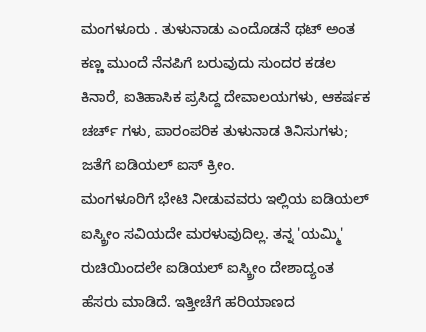ಮಂಗಳೂರು . ತುಳುನಾಡು ಎಂದೊಡನೆ ಥಟ್ ಅಂತ ಕಣ್ಣ ಮುಂದೆ ನೆನಪಿಗೆ ಬರುವುದು ಸುಂದರ ಕಡಲ ಕಿನಾರೆ, ಐತಿಹಾಸಿಕ ಪ್ರಸಿದ್ದ ದೇವಾಲಯಗಳು, ಆಕರ್ಷಕ ಚರ್ಚ್ ಗಳು, ಪಾರಂಪರಿಕ ತುಳುನಾಡ ತಿನಿಸುಗಳು; ಜತೆಗೆ ಐಡಿಯಲ್ ಐಸ್ ಕ್ರೀಂ.
ಮಂಗಳೂರಿಗೆ ಭೇಟಿ ನೀಡುವವರು ಇಲ್ಲಿಯ ಐಡಿಯಲ್ ಐಸ್ಕ್ರೀಂ ಸವಿಯದೇ ಮರಳುವುದಿಲ್ಲ. ತನ್ನ 'ಯಮ್ಮಿ' ರುಚಿಯಿಂದಲೇ ಐಡಿಯಲ್ ಐಸ್ಕ್ರೀಂ ದೇಶಾದ್ಯಂತ ಹೆಸರು ಮಾಡಿದೆ. ಇತ್ತೀಚೆಗೆ ಹರಿಯಾಣದ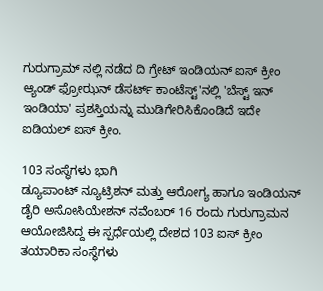ಗುರುಗ್ರಾಮ್ ನಲ್ಲಿ ನಡೆದ ದಿ ಗ್ರೇಟ್ ಇಂಡಿಯನ್ ಐಸ್ ಕ್ರೀಂ ಆ್ಯಂಡ್ ಫ್ರೋಝನ್ ಡೆಸರ್ಟ್ ಕಾಂಟೆಸ್ಟ್'ನಲ್ಲಿ 'ಬೆಸ್ಟ್ ಇನ್ ಇಂಡಿಯಾ' ಪ್ರಶಸ್ತಿಯನ್ನು ಮುಡಿಗೇರಿಸಿಕೊಂಡಿದೆ ಇದೇ ಐಡಿಯಲ್ ಐಸ್ ಕ್ರೀಂ.

103 ಸಂಸ್ಥೆಗಳು ಭಾಗಿ
ಡ್ಯೂಪಾಂಟ್ ನ್ಯೂಟ್ರಿಶನ್ ಮತ್ತು ಆರೋಗ್ಯ ಹಾಗೂ ಇಂಡಿಯನ್ ಡೈರಿ ಅಸೋಸಿಯೇಶನ್ ನವೆಂಬರ್ 16 ರಂದು ಗುರುಗ್ರಾಮನ ಆಯೋಜಿಸಿದ್ದ ಈ ಸ್ಪರ್ಧೆಯಲ್ಲಿ ದೇಶದ 103 ಐಸ್ ಕ್ರೀಂ ತಯಾರಿಕಾ ಸಂಸ್ಥೆಗಳು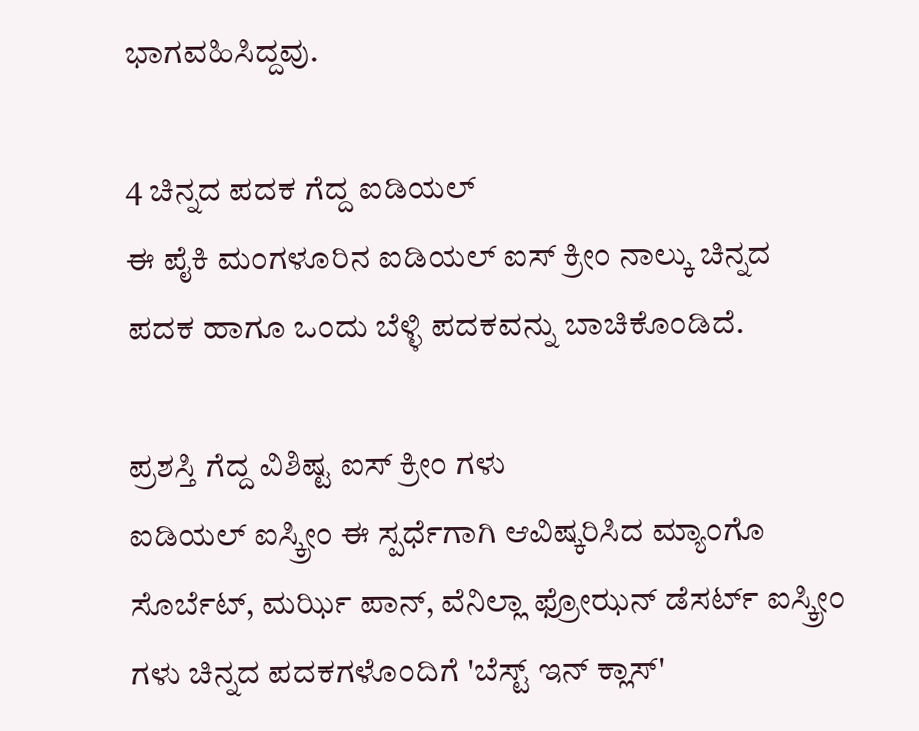ಭಾಗವಹಿಸಿದ್ದವು.

4 ಚಿನ್ನದ ಪದಕ ಗೆದ್ದ ಐಡಿಯಲ್
ಈ ಪೈಕಿ ಮಂಗಳೂರಿನ ಐಡಿಯಲ್ ಐಸ್ ಕ್ರೀಂ ನಾಲ್ಕು ಚಿನ್ನದ ಪದಕ ಹಾಗೂ ಒಂದು ಬೆಳ್ಳಿ ಪದಕವನ್ನು ಬಾಚಿಕೊಂಡಿದೆ.

ಪ್ರಶಸ್ತಿ ಗೆದ್ದ ವಿಶಿಷ್ಟ ಐಸ್ ಕ್ರೀಂ ಗಳು
ಐಡಿಯಲ್ ಐಸ್ಕ್ರೀಂ ಈ ಸ್ಪರ್ಧೆಗಾಗಿ ಆವಿಷ್ಕರಿಸಿದ ಮ್ಯಾಂಗೊ ಸೊರ್ಬೆಟ್, ಮರ್ಝಿ ಪಾನ್, ವೆನಿಲ್ಲಾ ಫ್ರೋಝನ್ ಡೆಸರ್ಟ್ ಐಸ್ಕ್ರೀಂ ಗಳು ಚಿನ್ನದ ಪದಕಗಳೊಂದಿಗೆ 'ಬೆಸ್ಟ್ ಇನ್ ಕ್ಲಾಸ್'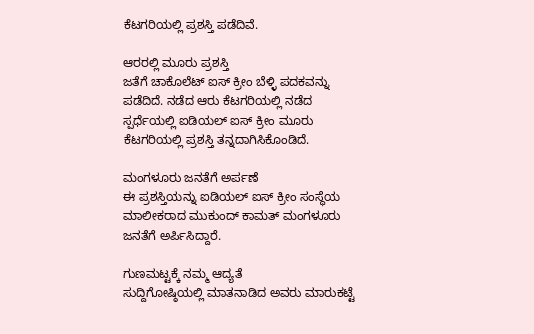ಕೆಟಗರಿಯಲ್ಲಿ ಪ್ರಶಸ್ತಿ ಪಡೆದಿವೆ.

ಆರರಲ್ಲಿ ಮೂರು ಪ್ರಶಸ್ತಿ
ಜತೆಗೆ ಚಾಕೊಲೆಟ್ ಐಸ್ ಕ್ರೀಂ ಬೆಳ್ಳಿ ಪದಕವನ್ನು ಪಡೆದಿದೆ. ನಡೆದ ಆರು ಕೆಟಗರಿಯಲ್ಲಿ ನಡೆದ ಸ್ಪರ್ಧೆಯಲ್ಲಿ ಐಡಿಯಲ್ ಐಸ್ ಕ್ರೀಂ ಮೂರು ಕೆಟಗರಿಯಲ್ಲಿ ಪ್ರಶಸ್ತಿ ತನ್ನದಾಗಿಸಿಕೊಂಡಿದೆ.

ಮಂಗಳೂರು ಜನತೆಗೆ ಅರ್ಪಣೆ
ಈ ಪ್ರಶಸ್ತಿಯನ್ನು ಐಡಿಯಲ್ ಐಸ್ ಕ್ರೀಂ ಸಂಸ್ಥೆಯ ಮಾಲೀಕರಾದ ಮುಕುಂದ್ ಕಾಮತ್ ಮಂಗಳೂರು ಜನತೆಗೆ ಅರ್ಪಿಸಿದ್ದಾರೆ.

ಗುಣಮಟ್ಟಕ್ಕೆ ನಮ್ಮ ಆದ್ಯತೆ
ಸುದ್ದಿಗೋಷ್ಠಿಯಲ್ಲಿ ಮಾತನಾಡಿದ ಅವರು ಮಾರುಕಟ್ಟೆ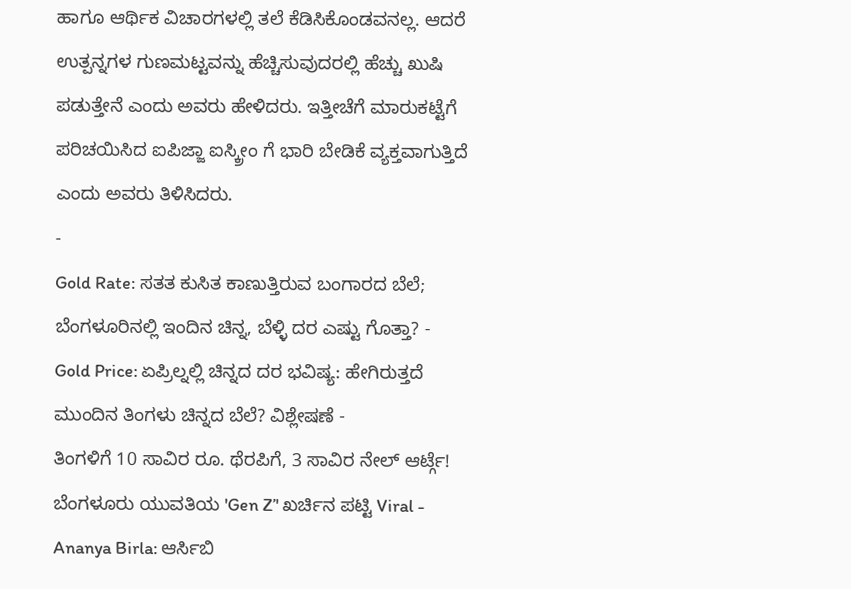ಹಾಗೂ ಆರ್ಥಿಕ ವಿಚಾರಗಳಲ್ಲಿ ತಲೆ ಕೆಡಿಸಿಕೊಂಡವನಲ್ಲ. ಆದರೆ ಉತ್ಪನ್ನಗಳ ಗುಣಮಟ್ಟವನ್ನು ಹೆಚ್ಚಿಸುವುದರಲ್ಲಿ ಹೆಚ್ಚು ಖುಷಿ ಪಡುತ್ತೇನೆ ಎಂದು ಅವರು ಹೇಳಿದರು. ಇತ್ತೀಚೆಗೆ ಮಾರುಕಟ್ಟೆಗೆ ಪರಿಚಯಿಸಿದ ಐಪಿಜ್ಜಾ ಐಸ್ಕ್ರೀಂ ಗೆ ಭಾರಿ ಬೇಡಿಕೆ ವ್ಯಕ್ತವಾಗುತ್ತಿದೆ ಎಂದು ಅವರು ತಿಳಿಸಿದರು.
-
Gold Rate: ಸತತ ಕುಸಿತ ಕಾಣುತ್ತಿರುವ ಬಂಗಾರದ ಬೆಲೆ; ಬೆಂಗಳೂರಿನಲ್ಲಿ ಇಂದಿನ ಚಿನ್ನ, ಬೆಳ್ಳಿ ದರ ಎಷ್ಟು ಗೊತ್ತಾ? -
Gold Price: ಏಪ್ರಿಲ್ನಲ್ಲಿ ಚಿನ್ನದ ದರ ಭವಿಷ್ಯ: ಹೇಗಿರುತ್ತದೆ ಮುಂದಿನ ತಿಂಗಳು ಚಿನ್ನದ ಬೆಲೆ? ವಿಶ್ಲೇಷಣೆ -
ತಿಂಗಳಿಗೆ 10 ಸಾವಿರ ರೂ. ಥೆರಪಿಗೆ, 3 ಸಾವಿರ ನೇಲ್ ಆರ್ಟ್ಗೆ! ಬೆಂಗಳೂರು ಯುವತಿಯ 'Gen Z’' ಖರ್ಚಿನ ಪಟ್ಟಿ Viral -
Ananya Birla: ಆರ್ಸಿಬಿ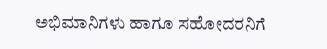ಅಭಿಮಾನಿಗಳು ಹಾಗೂ ಸಹೋದರನಿಗೆ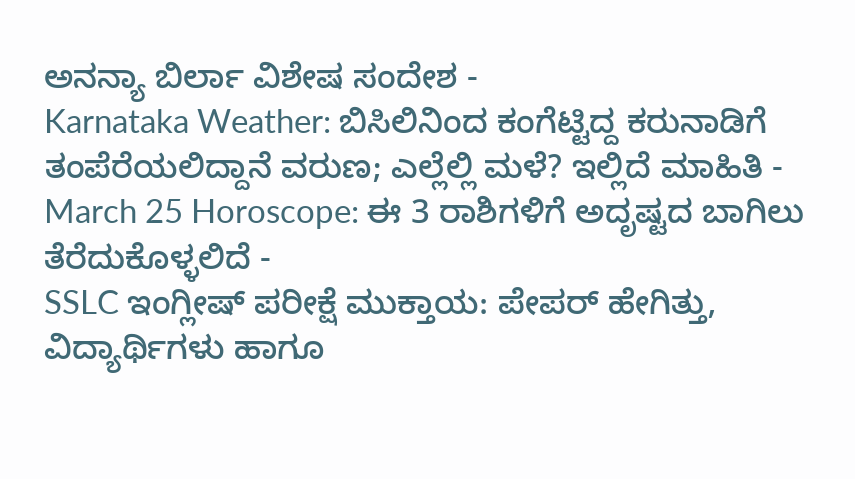ಅನನ್ಯಾ ಬಿರ್ಲಾ ವಿಶೇಷ ಸಂದೇಶ -
Karnataka Weather: ಬಿಸಿಲಿನಿಂದ ಕಂಗೆಟ್ಟಿದ್ದ ಕರುನಾಡಿಗೆ ತಂಪೆರೆಯಲಿದ್ದಾನೆ ವರುಣ; ಎಲ್ಲೆಲ್ಲಿ ಮಳೆ? ಇಲ್ಲಿದೆ ಮಾಹಿತಿ -
March 25 Horoscope: ಈ 3 ರಾಶಿಗಳಿಗೆ ಅದೃಷ್ಟದ ಬಾಗಿಲು ತೆರೆದುಕೊಳ್ಳಲಿದೆ -
SSLC ಇಂಗ್ಲೀಷ್ ಪರೀಕ್ಷೆ ಮುಕ್ತಾಯ: ಪೇಪರ್ ಹೇಗಿತ್ತು, ವಿದ್ಯಾರ್ಥಿಗಳು ಹಾಗೂ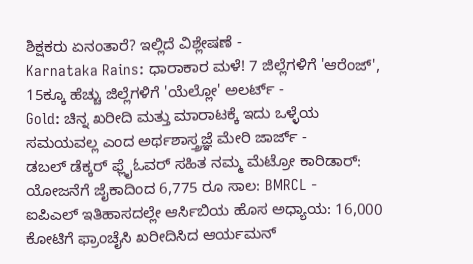ಶಿಕ್ಷಕರು ಏನಂತಾರೆ? ಇಲ್ಲಿದೆ ವಿಶ್ಲೇಷಣೆ -
Karnataka Rains: ಧಾರಾಕಾರ ಮಳೆ! 7 ಜಿಲ್ಲೆಗಳಿಗೆ 'ಆರೆಂಜ್', 15ಕ್ಕೂ ಹೆಚ್ಚು ಜಿಲ್ಲೆಗಳಿಗೆ 'ಯೆಲ್ಲೋ' ಅಲರ್ಟ್ -
Gold: ಚಿನ್ನ ಖರೀದಿ ಮತ್ತು ಮಾರಾಟಕ್ಕೆ ಇದು ಒಳ್ಳೆಯ ಸಮಯವಲ್ಲ ಎಂದ ಅರ್ಥಶಾಸ್ತ್ರಜ್ಞೆ ಮೇರಿ ಜಾರ್ಜ್ -
ಡಬಲ್ ಡೆಕ್ಕರ್ ಫ್ಲೈಓವರ್ ಸಹಿತ ನಮ್ಮ ಮೆಟ್ರೋ ಕಾರಿಡಾರ್: ಯೋಜನೆಗೆ ಜೈಕಾದಿಂದ 6,775 ರೂ ಸಾಲ: BMRCL -
ಐಪಿಎಲ್ ಇತಿಹಾಸದಲ್ಲೇ ಆರ್ಸಿಬಿಯ ಹೊಸ ಅಧ್ಯಾಯ: 16,000 ಕೋಟಿಗೆ ಫ್ರಾಂಚೈಸಿ ಖರೀದಿಸಿದ ಆರ್ಯಮನ್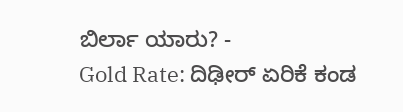ಬಿರ್ಲಾ ಯಾರು? -
Gold Rate: ದಿಢೀರ್ ಏರಿಕೆ ಕಂಡ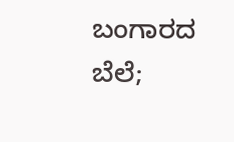ಬಂಗಾರದ ಬೆಲೆ;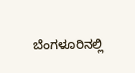ಬೆಂಗಳೂರಿನಲ್ಲಿ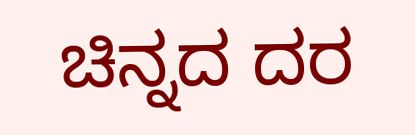ಚಿನ್ನದ ದರ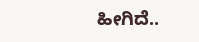ಹೀಗಿದೆ..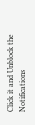Click it and Unblock the Notifications